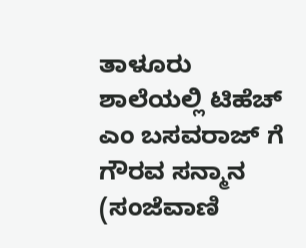ತಾಳೂರು ಶಾಲೆಯಲ್ಲಿ ಟಿಹೆಚ್ ಎಂ ಬಸವರಾಜ್ ಗೆ ಗೌರವ ಸನ್ಮಾನ
(ಸಂಜೆವಾಣಿ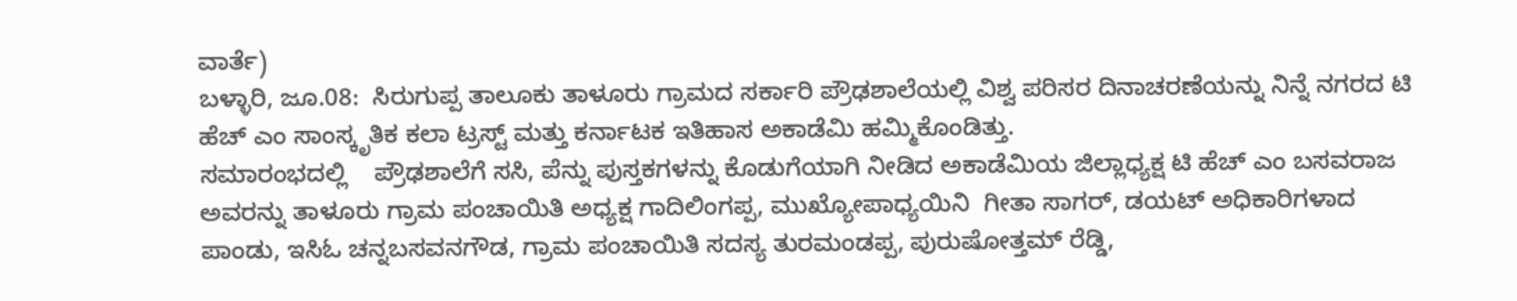ವಾರ್ತೆ)
ಬಳ್ಳಾರಿ, ಜೂ.08:  ಸಿರುಗುಪ್ಪ ತಾಲೂಕು ತಾಳೂರು ಗ್ರಾಮದ ಸರ್ಕಾರಿ ಪ್ರೌಢಶಾಲೆಯಲ್ಲಿ ವಿಶ್ವ ಪರಿಸರ ದಿನಾಚರಣೆಯನ್ನು ನಿನ್ನೆ ನಗರದ ಟಿ ಹೆಚ್ ಎಂ ಸಾಂಸ್ಕೃತಿಕ ಕಲಾ ಟ್ರಸ್ಟ್ ಮತ್ತು ಕರ್ನಾಟಕ ಇತಿಹಾಸ ಅಕಾಡೆಮಿ ಹಮ್ಮಿಕೊಂಡಿತ್ತು.
ಸಮಾರಂಭದಲ್ಲಿ    ಪ್ರೌಢಶಾಲೆಗೆ ಸಸಿ, ಪೆನ್ನು ಪುಸ್ತಕಗಳನ್ನು ಕೊಡುಗೆಯಾಗಿ ನೀಡಿದ ಅಕಾಡೆಮಿಯ ಜಿಲ್ಲಾಧ್ಯಕ್ಷ ಟಿ ಹೆಚ್ ಎಂ ಬಸವರಾಜ ಅವರನ್ನು ತಾಳೂರು ಗ್ರಾಮ ಪಂಚಾಯಿತಿ ಅಧ್ಯಕ್ಷ ಗಾದಿಲಿಂಗಪ್ಪ, ಮುಖ್ಯೋಪಾಧ್ಯಯಿನಿ  ಗೀತಾ ಸಾಗರ್, ಡಯಟ್ ಅಧಿಕಾರಿಗಳಾದ ಪಾಂಡು, ಇಸಿಓ ಚನ್ನಬಸವನಗೌಡ, ಗ್ರಾಮ ಪಂಚಾಯಿತಿ ಸದಸ್ಯ ತುರಮಂಡಪ್ಪ, ಪುರುಷೋತ್ತಮ್ ರೆಡ್ಡಿ,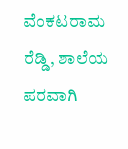ವೆಂಕಟರಾಮ ರೆಡ್ಡಿ, ಶಾಲೆಯ ಪರವಾಗಿ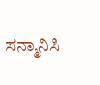ಸನ್ಮಾನಿಸಿ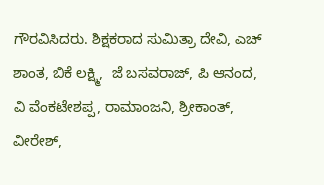ಗೌರವಿಸಿದರು. ಶಿಕ್ಷಕರಾದ ಸುಮಿತ್ರಾ ದೇವಿ, ಎಚ್ ಶಾಂತ, ಬಿಕೆ ಲಕ್ಷ್ಮಿ,  ಜೆ ಬಸವರಾಜ್, ಪಿ ಆನಂದ, ವಿ ವೆಂಕಟೇಶಪ್ಪ, ರಾಮಾಂಜನಿ, ಶ್ರೀಕಾಂತ್, ವೀರೇಶ್,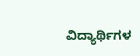ವಿದ್ಯಾರ್ಥಿಗಳ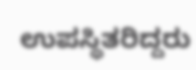ಉಪಸ್ಥಿತರಿದ್ದರು